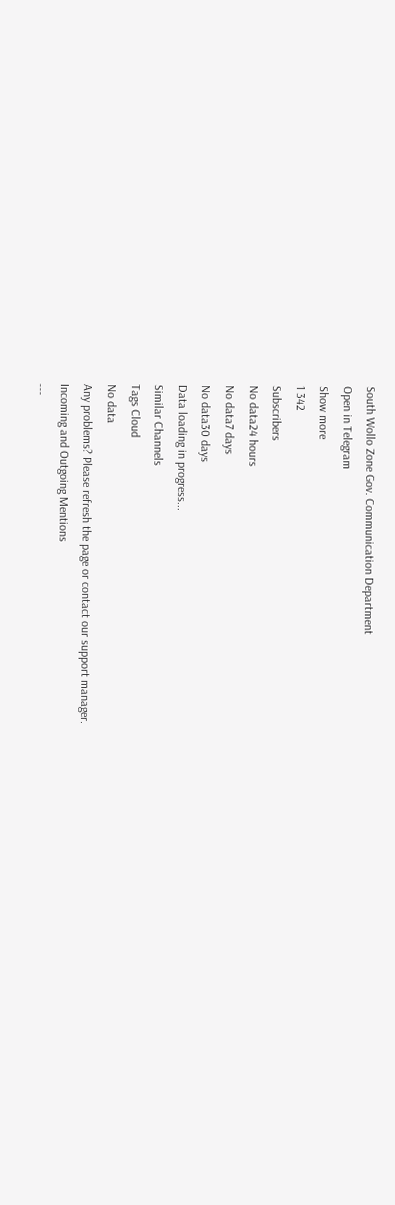South Wollo Zone Gov. Communication Department
Open in Telegram
Show more
1 342
Subscribers
No data24 hours
No data7 days
No data30 days
Data loading in progress...
Similar Channels
Tags Cloud
No data
Any problems? Please refresh the page or contact our support manager.
Incoming and Outgoing Mentions
---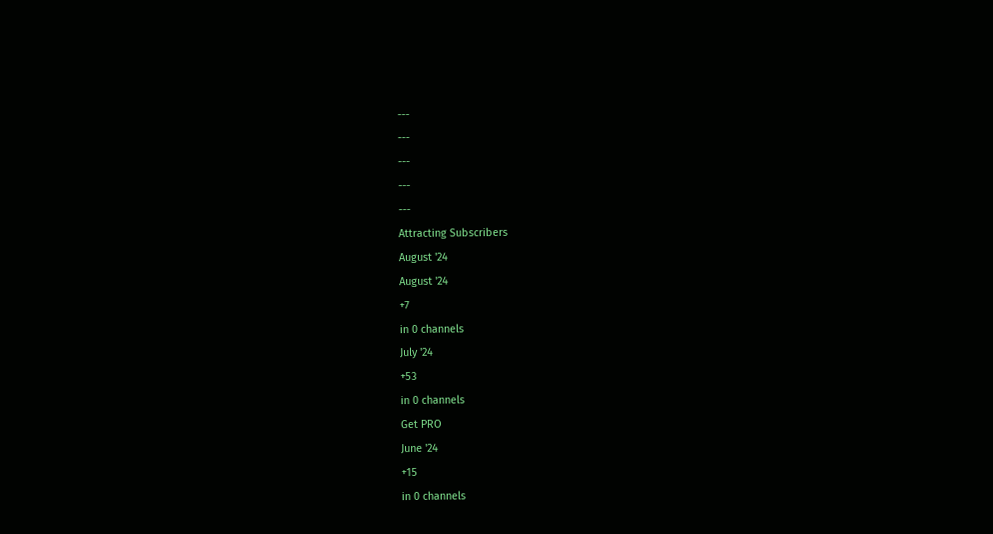---
---
---
---
---
Attracting Subscribers
August '24
August '24
+7
in 0 channels
July '24
+53
in 0 channels
Get PRO
June '24
+15
in 0 channels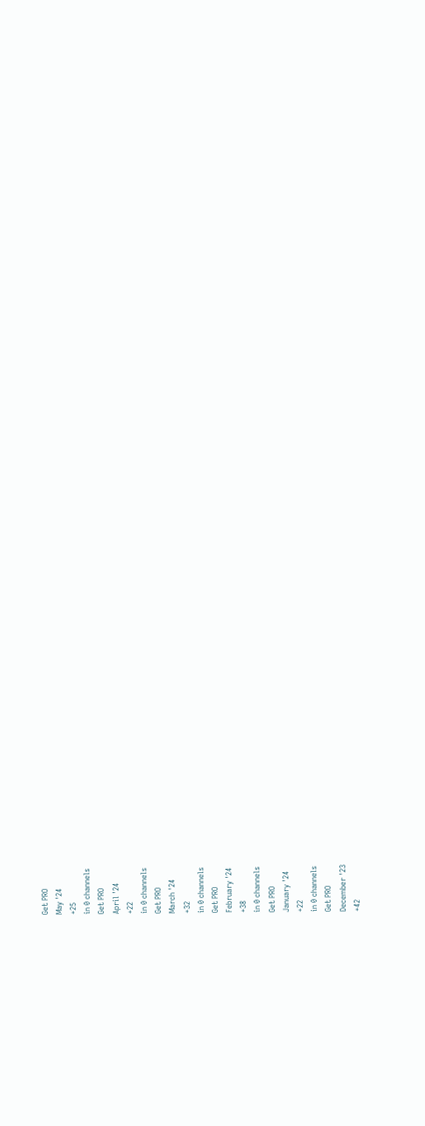Get PRO
May '24
+25
in 0 channels
Get PRO
April '24
+22
in 0 channels
Get PRO
March '24
+32
in 0 channels
Get PRO
February '24
+38
in 0 channels
Get PRO
January '24
+22
in 0 channels
Get PRO
December '23
+42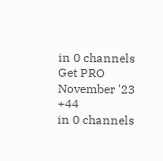in 0 channels
Get PRO
November '23
+44
in 0 channels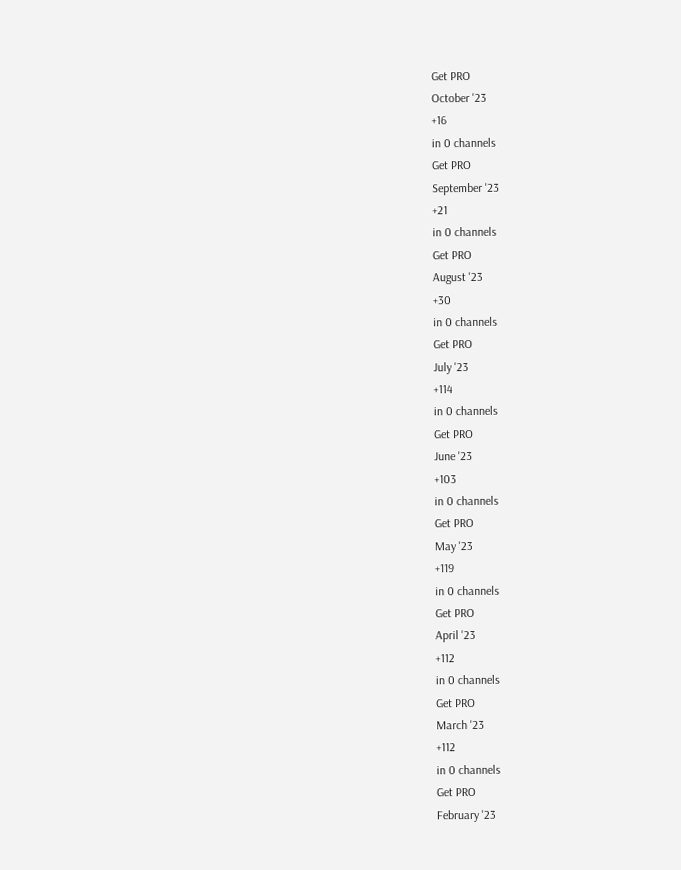Get PRO
October '23
+16
in 0 channels
Get PRO
September '23
+21
in 0 channels
Get PRO
August '23
+30
in 0 channels
Get PRO
July '23
+114
in 0 channels
Get PRO
June '23
+103
in 0 channels
Get PRO
May '23
+119
in 0 channels
Get PRO
April '23
+112
in 0 channels
Get PRO
March '23
+112
in 0 channels
Get PRO
February '23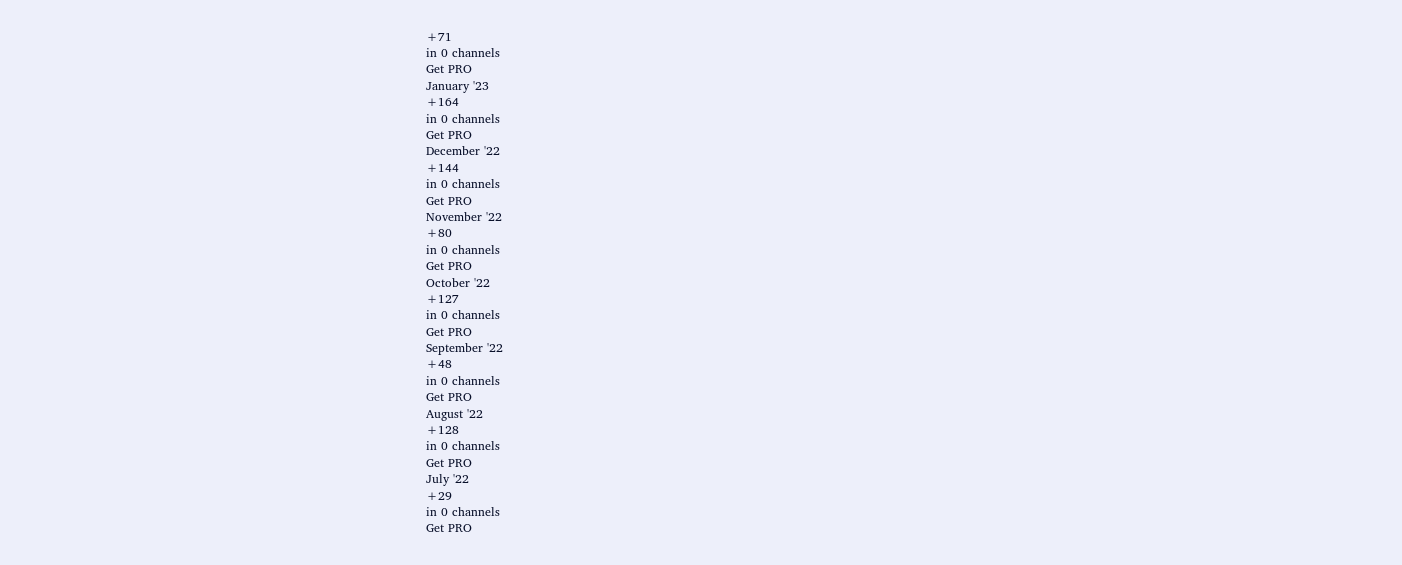+71
in 0 channels
Get PRO
January '23
+164
in 0 channels
Get PRO
December '22
+144
in 0 channels
Get PRO
November '22
+80
in 0 channels
Get PRO
October '22
+127
in 0 channels
Get PRO
September '22
+48
in 0 channels
Get PRO
August '22
+128
in 0 channels
Get PRO
July '22
+29
in 0 channels
Get PRO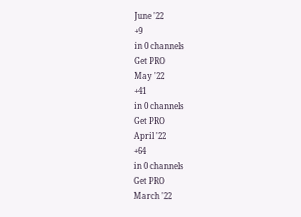June '22
+9
in 0 channels
Get PRO
May '22
+41
in 0 channels
Get PRO
April '22
+64
in 0 channels
Get PRO
March '22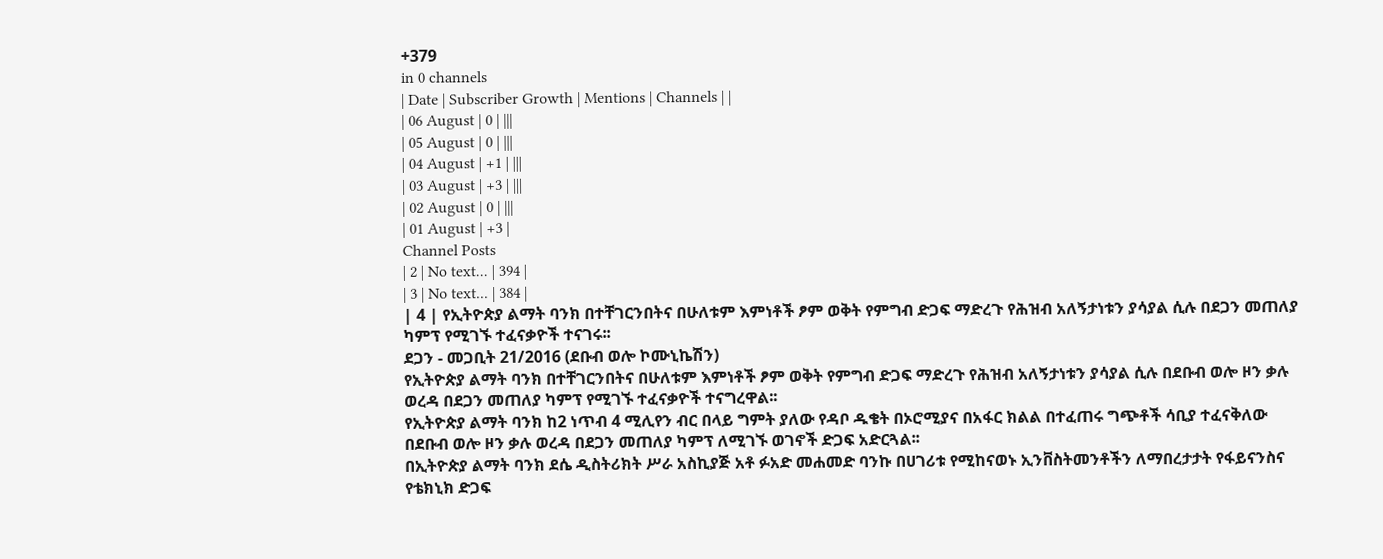+379
in 0 channels
| Date | Subscriber Growth | Mentions | Channels | |
| 06 August | 0 | |||
| 05 August | 0 | |||
| 04 August | +1 | |||
| 03 August | +3 | |||
| 02 August | 0 | |||
| 01 August | +3 |
Channel Posts
| 2 | No text... | 394 |
| 3 | No text... | 384 |
| 4 | የኢትዮጵያ ልማት ባንክ በተቸገርንበትና በሁለቱም እምነቶች ፆም ወቅት የምግብ ድጋፍ ማድረጉ የሕዝብ አለኝታነቱን ያሳያል ሲሉ በደጋን መጠለያ ካምፕ የሚገኙ ተፈናቃዮች ተናገሩ፡፡
ደጋን - መጋቢት 21/2016 (ደቡብ ወሎ ኮሙኒኬሽን)
የኢትዮጵያ ልማት ባንክ በተቸገርንበትና በሁለቱም እምነቶች ፆም ወቅት የምግብ ድጋፍ ማድረጉ የሕዝብ አለኝታነቱን ያሳያል ሲሉ በደቡብ ወሎ ዞን ቃሉ ወረዳ በደጋን መጠለያ ካምፕ የሚገኙ ተፈናቃዮች ተናግረዋል፡፡
የኢትዮጵያ ልማት ባንክ ከ2 ነጥብ 4 ሚሊየን ብር በላይ ግምት ያለው የዳቦ ዱቄት በኦሮሚያና በአፋር ክልል በተፈጠሩ ግጭቶች ሳቢያ ተፈናቅለው በደቡብ ወሎ ዞን ቃሉ ወረዳ በደጋን መጠለያ ካምፕ ለሚገኙ ወገኖች ድጋፍ አድርጓል፡፡
በኢትዮጵያ ልማት ባንክ ደሴ ዲስትሪክት ሥራ አስኪያጅ አቶ ፉአድ መሐመድ ባንኩ በሀገሪቱ የሚከናወኑ ኢንቨስትመንቶችን ለማበረታታት የፋይናንስና የቴክኒክ ድጋፍ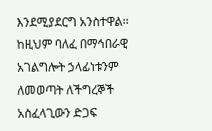እንደሚያደርግ አንስተዋል፡፡ ከዚህም ባለፈ በማኅበራዊ አገልግሎት ኃላፊነቱንም ለመወጣት ለችግረኞች አስፈላጊውን ድጋፍ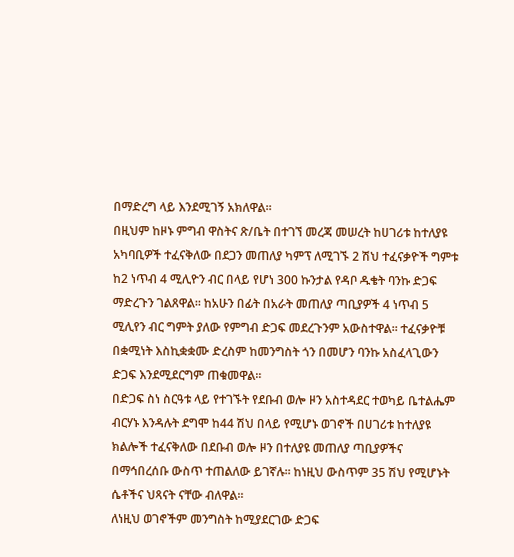በማድረግ ላይ እንደሚገኝ አክለዋል፡፡
በዚህም ከዞኑ ምግብ ዋስትና ጽ/ቤት በተገኘ መረጃ መሠረት ከሀገሪቱ ከተለያዩ አካባቢዎች ተፈናቅለው በደጋን መጠለያ ካምፕ ለሚገኙ 2 ሽህ ተፈናቃዮች ግምቱ ከ2 ነጥብ 4 ሚሊዮን ብር በላይ የሆነ 300 ኩንታል የዳቦ ዱቄት ባንኩ ድጋፍ ማድረጉን ገልጸዋል፡፡ ከአሁን በፊት በአራት መጠለያ ጣቢያዎች 4 ነጥብ 5 ሚሊየን ብር ግምት ያለው የምግብ ድጋፍ መደረጉንም አውስተዋል፡፡ ተፈናቃዮቹ በቋሚነት እስኪቋቋሙ ድረስም ከመንግስት ጎን በመሆን ባንኩ አስፈላጊውን ድጋፍ እንደሚደርግም ጠቁመዋል፡፡
በድጋፍ ስነ ስርዓቱ ላይ የተገኙት የደቡብ ወሎ ዞን አስተዳደር ተወካይ ቤተልሔም ብርሃኑ እንዳሉት ደግሞ ከ44 ሽህ በላይ የሚሆኑ ወገኖች በሀገሪቱ ከተለያዩ ክልሎች ተፈናቅለው በደቡብ ወሎ ዞን በተለያዩ መጠለያ ጣቢያዎችና በማኅበረሰቡ ውስጥ ተጠልለው ይገኛሉ፡፡ ከነዚህ ውስጥም 35 ሽህ የሚሆኑት ሴቶችና ህጻናት ናቸው ብለዋል፡፡
ለነዚህ ወገኖችም መንግስት ከሚያደርገው ድጋፍ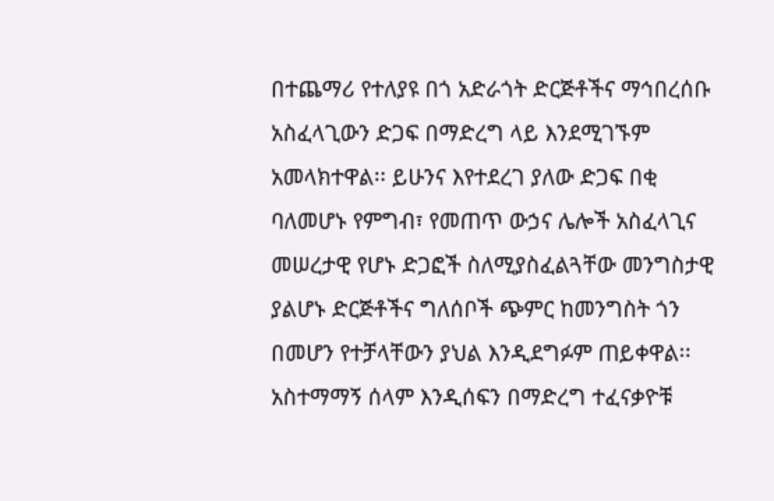በተጨማሪ የተለያዩ በጎ አድራጎት ድርጅቶችና ማኅበረሰቡ አስፈላጊውን ድጋፍ በማድረግ ላይ እንደሚገኙም አመላክተዋል፡፡ ይሁንና እየተደረገ ያለው ድጋፍ በቂ ባለመሆኑ የምግብ፣ የመጠጥ ውኃና ሌሎች አስፈላጊና መሠረታዊ የሆኑ ድጋፎች ስለሚያስፈልጓቸው መንግስታዊ ያልሆኑ ድርጅቶችና ግለሰቦች ጭምር ከመንግስት ጎን በመሆን የተቻላቸውን ያህል እንዲደግፉም ጠይቀዋል፡፡
አስተማማኝ ሰላም እንዲሰፍን በማድረግ ተፈናቃዮቹ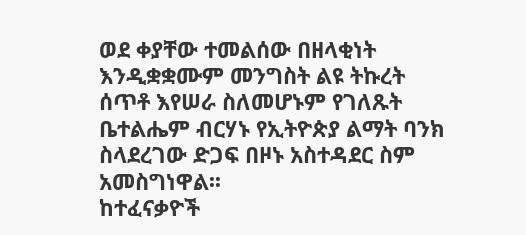ወደ ቀያቸው ተመልሰው በዘላቂነት እንዲቋቋሙም መንግስት ልዩ ትኩረት ሰጥቶ እየሠራ ስለመሆኑም የገለጹት ቤተልሔም ብርሃኑ የኢትዮጵያ ልማት ባንክ ስላደረገው ድጋፍ በዞኑ አስተዳደር ስም አመስግነዋል፡፡
ከተፈናቃዮች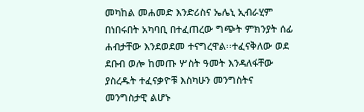መካከል መሐመድ እንድሪስና ኤሌኒ ኢብራሂም በነበሩበት አካባቢ በተፈጠረው ግጭት ምክንያት ሰፊ ሐብታቸው እንደወደመ ተናግረዋል፡፡ተፈናቅለው ወደ ደቡብ ወሎ ከመጡ ሦስት ዓመት እንዳለፋቸው ያስረዱት ተፈናቃዮቹ እስካሁን መንግስትና መንግስታዊ ልሆኑ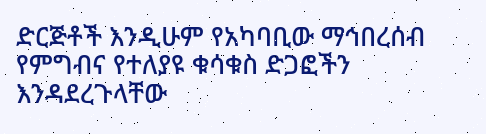ድርጅቶች እንዲሁም የአካባቢው ማኅበረሰብ የምግብና የተለያዩ ቁሳቁስ ድጋፎችን እንዳደረጉላቸው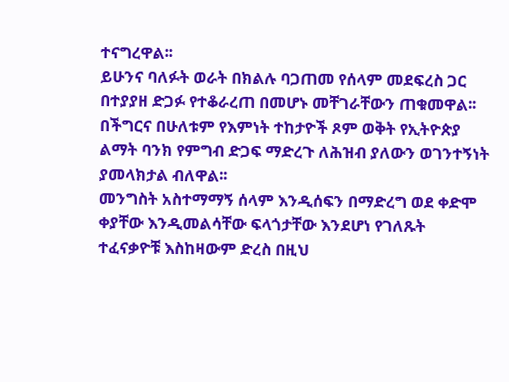ተናግረዋል፡፡
ይሁንና ባለፉት ወራት በክልሉ ባጋጠመ የሰላም መደፍረስ ጋር በተያያዘ ድጋፉ የተቆራረጠ በመሆኑ መቸገራቸውን ጠቁመዋል፡፡ በችግርና በሁለቱም የእምነት ተከታዮች ጾም ወቅት የኢትዮጵያ ልማት ባንክ የምግብ ድጋፍ ማድረጉ ለሕዝብ ያለውን ወገንተኝነት ያመላክታል ብለዋል፡፡
መንግስት አስተማማኝ ሰላም እንዲሰፍን በማድረግ ወደ ቀድሞ ቀያቸው እንዲመልሳቸው ፍላጎታቸው እንደሆነ የገለጹት ተፈናቃዮቹ እስከዛውም ድረስ በዚህ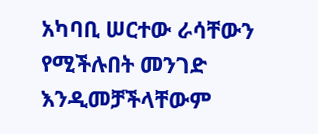አካባቢ ሠርተው ራሳቸውን የሚችሉበት መንገድ እንዲመቻችላቸውም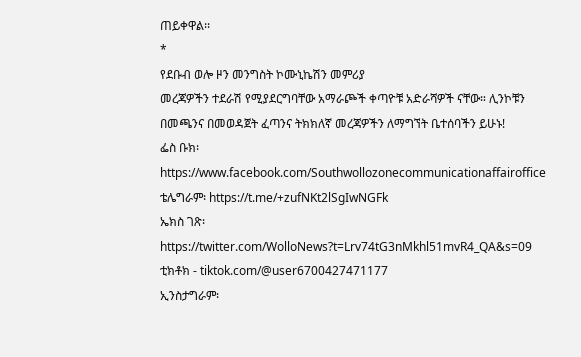ጠይቀዋል፡፡
*
የደቡብ ወሎ ዞን መንግስት ኮሙኒኬሽን መምሪያ
መረጃዎችን ተደራሽ የሚያደርግባቸው አማራጮች ቀጣዮቹ አድራሻዎች ናቸው። ሊንኮቹን በመጫንና በመወዳጀት ፈጣንና ትክክለኛ መረጃዎችን ለማግኘት ቤተሰባችን ይሁኑ!
ፌስ ቡክ፡ https://www.facebook.com/Southwollozonecommunicationaffairoffice
ቴሌግራም፡ https://t.me/+zufNKt2lSgIwNGFk
ኤክስ ገጽ፡ https://twitter.com/WolloNews?t=Lrv74tG3nMkhl51mvR4_QA&s=09
ቲክቶክ - tiktok.com/@user6700427471177
ኢንስታግራም፡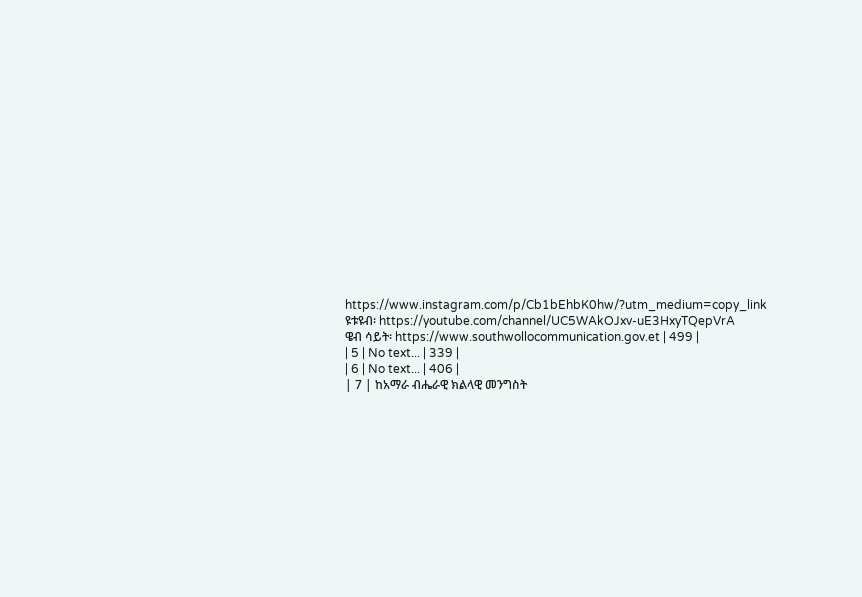https://www.instagram.com/p/Cb1bEhbK0hw/?utm_medium=copy_link
ዩቱዩብ፡ https://youtube.com/channel/UC5WAkOJxv-uE3HxyTQepVrA
ዌብ ሳይት፡ https://www.southwollocommunication.gov.et | 499 |
| 5 | No text... | 339 |
| 6 | No text... | 406 |
| 7 | ከአማራ ብሔራዊ ክልላዊ መንግስት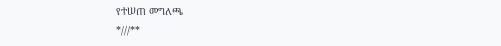የተሠጠ መግለጫ
*///**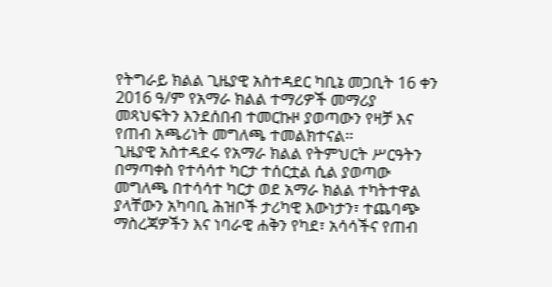የትግራይ ክልል ጊዜያዊ አስተዳደር ካቢኔ መጋቢት 16 ቀን 2016 ዓ/ም የአማራ ክልል ተማሪዎች መማሪያ መጻህፍትን እንደሰበብ ተመርኩዞ ያወጣውን የዛቻ እና የጠብ አጫሪነት መግለጫ ተመልክተናል፡፡
ጊዜያዊ አስተዳደሩ የአማራ ክልል የትምህርት ሥርዓትን በማጣቀስ የተሳሳተ ካርታ ተሰርቷል ሲል ያወጣው መግለጫ በተሳሳተ ካርታ ወደ አማራ ክልል ተካትተዋል ያላቸውን አካባቢ ሕዝቦች ታሪካዊ እውነታን፣ ተጨባጭ ማስረጃዎችን እና ነባራዊ ሐቅን የካደ፣ አሳሳችና የጠብ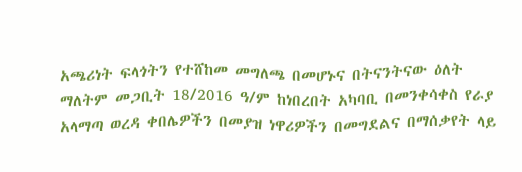አጫሪነት ፍላጎትን የተሸከመ መግለጫ በመሆኑና በትናንትናው ዕለት ማለትም መጋቢት 18/2016 ዓ/ም ከነበረበት አካባቢ በመንቀሳቀስ የራያ አላማጣ ወረዳ ቀበሌዎችን በመያዝ ነዋሪዎችን በመግደልና በማሰቃየት ላይ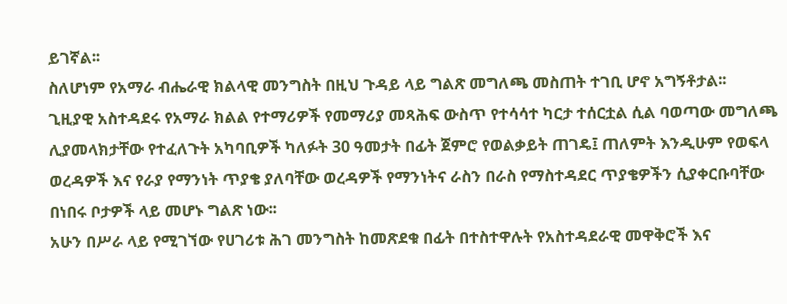ይገኛል፡፡
ስለሆነም የአማራ ብሔራዊ ክልላዊ መንግስት በዚህ ጉዳይ ላይ ግልጽ መግለጫ መስጠት ተገቢ ሆኖ አግኝቶታል፡፡
ጊዚያዊ አስተዳደሩ የአማራ ክልል የተማሪዎች የመማሪያ መጻሕፍ ውስጥ የተሳሳተ ካርታ ተሰርቷል ሲል ባወጣው መግለጫ ሊያመላክታቸው የተፈለጉት አካባቢዎች ካለፉት 30 ዓመታት በፊት ጀምሮ የወልቃይት ጠገዴ፤ ጠለምት እንዲሁም የወፍላ ወረዳዎች እና የራያ የማንነት ጥያቄ ያለባቸው ወረዳዎች የማንነትና ራስን በራስ የማስተዳደር ጥያቄዎችን ሲያቀርቡባቸው በነበሩ ቦታዎች ላይ መሆኑ ግልጽ ነው፡፡
አሁን በሥራ ላይ የሚገኘው የሀገሪቱ ሕገ መንግስት ከመጽደቁ በፊት በተስተዋሉት የአስተዳደራዊ መዋቅሮች እና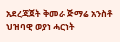አደረጃጀት ቅመራ ጅማሬ አንስቶ ህዝባዊ ወያነ ሓርነት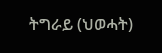ትግራይ (ህወሓት)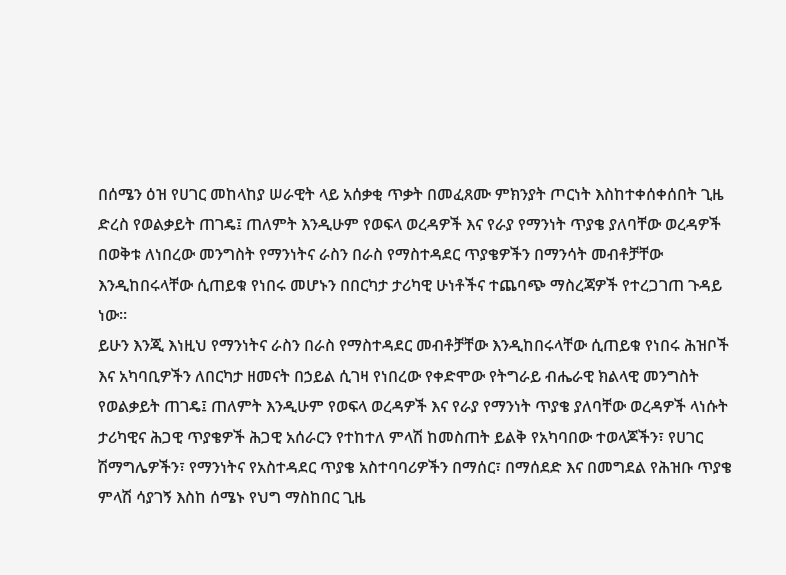በሰሜን ዕዝ የሀገር መከላከያ ሠራዊት ላይ አሰቃቂ ጥቃት በመፈጸሙ ምክንያት ጦርነት እስከተቀሰቀሰበት ጊዜ ድረስ የወልቃይት ጠገዴ፤ ጠለምት እንዲሁም የወፍላ ወረዳዎች እና የራያ የማንነት ጥያቄ ያለባቸው ወረዳዎች በወቅቱ ለነበረው መንግስት የማንነትና ራስን በራስ የማስተዳደር ጥያቄዎችን በማንሳት መብቶቻቸው እንዲከበሩላቸው ሲጠይቁ የነበሩ መሆኑን በበርካታ ታሪካዊ ሁነቶችና ተጨባጭ ማስረጃዎች የተረጋገጠ ጉዳይ ነው፡፡
ይሁን እንጂ እነዚህ የማንነትና ራስን በራስ የማስተዳደር መብቶቻቸው እንዲከበሩላቸው ሲጠይቁ የነበሩ ሕዝቦች እና አካባቢዎችን ለበርካታ ዘመናት በኃይል ሲገዛ የነበረው የቀድሞው የትግራይ ብሔራዊ ክልላዊ መንግስት የወልቃይት ጠገዴ፤ ጠለምት እንዲሁም የወፍላ ወረዳዎች እና የራያ የማንነት ጥያቄ ያለባቸው ወረዳዎች ላነሱት ታሪካዊና ሕጋዊ ጥያቄዎች ሕጋዊ አሰራርን የተከተለ ምላሽ ከመስጠት ይልቅ የአካባበው ተወላጆችን፣ የሀገር ሽማግሌዎችን፣ የማንነትና የአስተዳደር ጥያቄ አስተባባሪዎችን በማሰር፣ በማሰደድ እና በመግደል የሕዝቡ ጥያቄ ምላሽ ሳያገኝ እስከ ሰሜኑ የህግ ማስከበር ጊዜ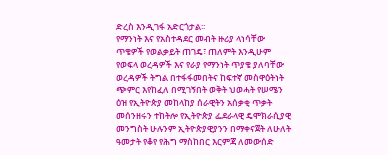ድረስ እንዲገፋ አድርጎታል፡፡
የማንነት እና የአስተዳደር መብት ዙሪያ ላነሳቸው ጥቄዎች የወልቃይት ጠገዴ፣ ጠለምት እንዲሁም የወፍላ ወረዳዎች እና የራያ የማንነት ጥያቄ ያለባቸው ወረዳዎች ትግል በተፋፋመበትና ከፍተኛ መስዋዕትነት ጭምር እየከፈለ በሚገኝበት ወቅት ህወሓት የሠሜን ዕዝ የኢትዮጵያ መከላከያ ሰራዊትን አሰቃቂ ጥቃት መሰንዘሩን ተከትሎ የኢትዮጵያ ፌደራላዊ ዴሞክራሲያዊ መንግስት ሁሉንም ኢትዮጵያዊያንን በማቀናጀት ለሁለት ዓመታት የቆየ የሕግ ማስከበር እርምጃ ለመውሰድ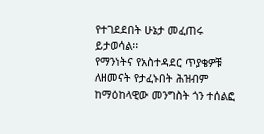የተገደደበት ሁኔታ መፈጠሩ ይታወሳል፡፡
የማንነትና የአስተዳደር ጥያቄዎቹ ለዘመናት የታፈኑበት ሕዝብም ከማዕከላዊው መንግስት ጎን ተሰልፎ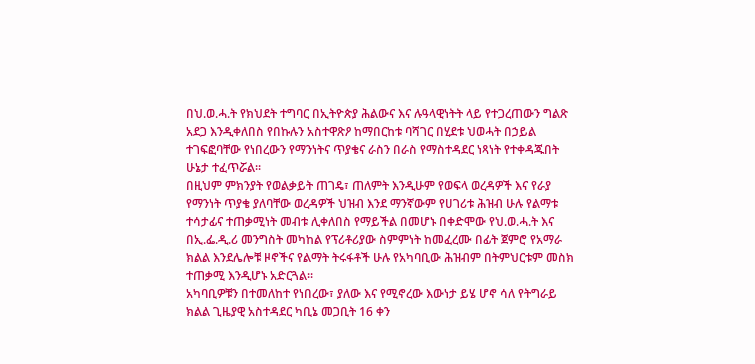በህ.ወ.ሓ.ት የክህደት ተግባር በኢትዮጵያ ሕልውና እና ሉዓላዊነትት ላይ የተጋረጠውን ግልጽ አደጋ እንዲቀለበስ የበኩሉን አስተዋጽዖ ከማበርከቱ ባሻገር በሂደቱ ህወሓት በኃይል ተገፍፎባቸው የነበረውን የማንነትና ጥያቄና ራስን በራስ የማስተዳደር ነጻነት የተቀዳጁበት ሁኔታ ተፈጥሯል፡፡
በዚህም ምክንያት የወልቃይት ጠገዴ፣ ጠለምት እንዲሁም የወፍላ ወረዳዎች እና የራያ የማንነት ጥያቄ ያለባቸው ወረዳዎች ህዝብ እንደ ማንኛውም የሀገሪቱ ሕዝብ ሁሉ የልማቱ ተሳታፊና ተጠቃሚነት መብቱ ሊቀለበስ የማይችል በመሆኑ በቀድሞው የህ.ወ.ሓ.ት እና በኢ.ፌ.ዲ.ሪ መንግስት መካከል የፕሪቶሪያው ስምምነት ከመፈረሙ በፊት ጀምሮ የአማራ ክልል እንደሌሎቹ ዞኖችና የልማት ትሩፋቶች ሁሉ የአካባቢው ሕዝብም በትምህርቱም መስክ ተጠቃሚ እንዲሆኑ አድርጓል፡፡
አካባቢዎቹን በተመለከተ የነበረው፣ ያለው እና የሚኖረው እውነታ ይሄ ሆኖ ሳለ የትግራይ ክልል ጊዜያዊ አስተዳደር ካቢኔ መጋቢት 16 ቀን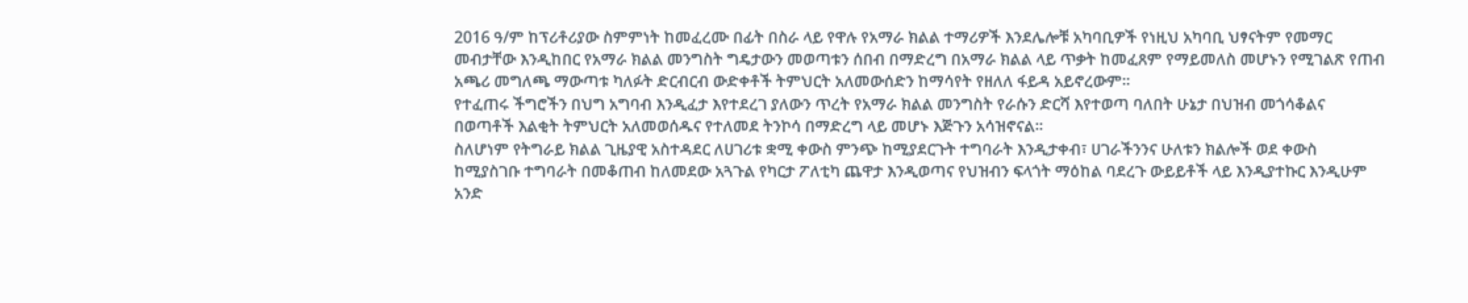2016 ዓ/ም ከፕሪቶሪያው ስምምነት ከመፈረሙ በፊት በስራ ላይ የዋሉ የአማራ ክልል ተማሪዎች እንደሌሎቹ አካባቢዎች የነዚህ አካባቢ ህፃናትም የመማር መብታቸው እንዲከበር የአማራ ክልል መንግስት ግዴታውን መወጣቱን ሰበብ በማድረግ በአማራ ክልል ላይ ጥቃት ከመፈጸም የማይመለስ መሆኑን የሚገልጽ የጠብ አጫሪ መግለጫ ማውጣቱ ካለፉት ድርብርብ ውድቀቶች ትምህርት አለመውሰድን ከማሳየት የዘለለ ፋይዳ አይኖረውም፡፡
የተፈጠሩ ችግሮችን በህግ አግባብ እንዲፈታ እየተደረገ ያለውን ጥረት የአማራ ክልል መንግስት የራሱን ድርሻ እየተወጣ ባለበት ሁኔታ በህዝብ መጎሳቆልና በወጣቶች እልቂት ትምህርት አለመወሰዱና የተለመደ ትንኮሳ በማድረግ ላይ መሆኑ እጅጉን አሳዝኖናል፡፡
ስለሆነም የትግራይ ክልል ጊዜያዊ አስተዳደር ለሀገሪቱ ቋሚ ቀውስ ምንጭ ከሚያደርጉት ተግባራት እንዲታቀብ፣ ሀገራችንንና ሁለቱን ክልሎች ወደ ቀውስ ከሚያስገቡ ተግባራት በመቆጠብ ከለመደው አጓጉል የካርታ ፖለቲካ ጨዋታ እንዲወጣና የህዝብን ፍላጎት ማዕከል ባደረጉ ውይይቶች ላይ እንዲያተኩር እንዲሁም አንድ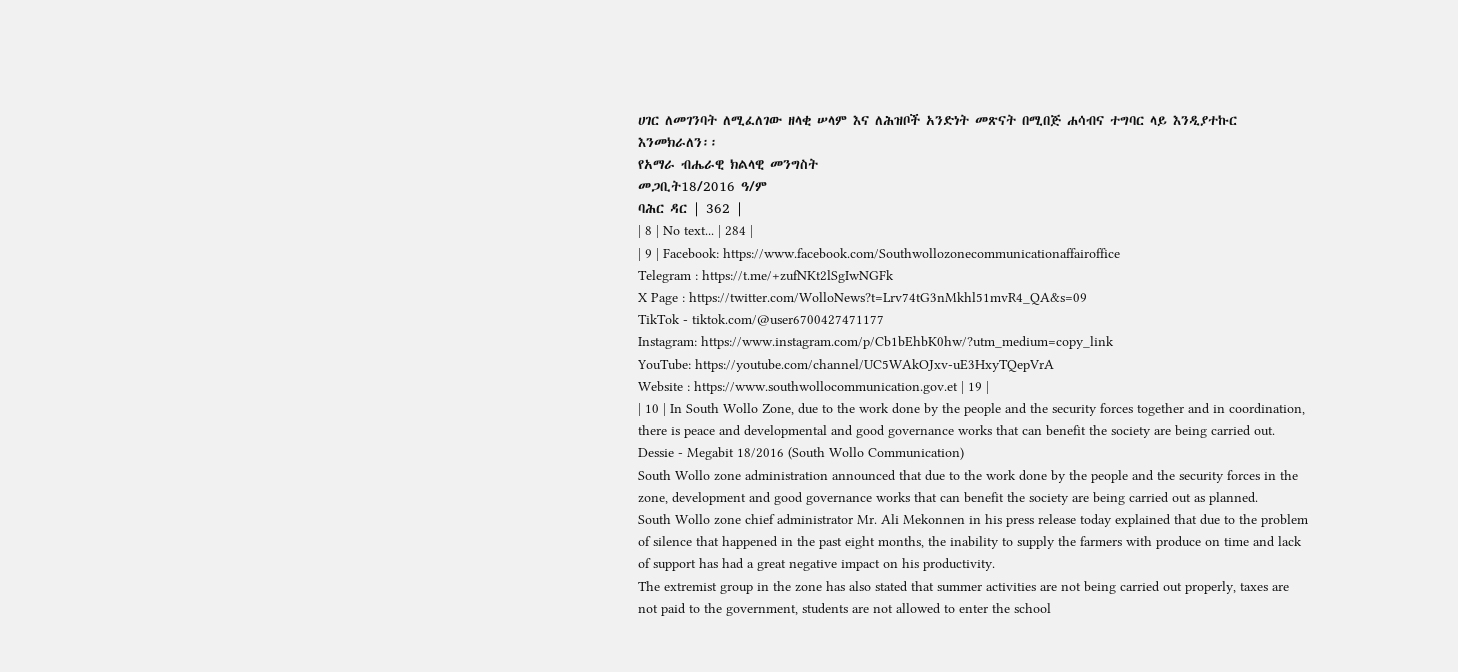ሀገር ለመገንባት ለሚፈለገው ዘላቂ ሠላም እና ለሕዝቦች አንድነት መጽናት በሚበጅ ሐሳብና ተግባር ላይ እንዲያተኩር እንመክራለን፡፡
የአማራ ብሔራዊ ክልላዊ መንግስት
መጋቢት18/2016 ዓ/ም
ባሕር ዳር | 362 |
| 8 | No text... | 284 |
| 9 | Facebook: https://www.facebook.com/Southwollozonecommunicationaffairoffice
Telegram : https://t.me/+zufNKt2lSgIwNGFk
X Page : https://twitter.com/WolloNews?t=Lrv74tG3nMkhl51mvR4_QA&s=09
TikTok - tiktok.com/@user6700427471177
Instagram: https://www.instagram.com/p/Cb1bEhbK0hw/?utm_medium=copy_link
YouTube: https://youtube.com/channel/UC5WAkOJxv-uE3HxyTQepVrA
Website : https://www.southwollocommunication.gov.et | 19 |
| 10 | In South Wollo Zone, due to the work done by the people and the security forces together and in coordination, there is peace and developmental and good governance works that can benefit the society are being carried out.
Dessie - Megabit 18/2016 (South Wollo Communication)
South Wollo zone administration announced that due to the work done by the people and the security forces in the zone, development and good governance works that can benefit the society are being carried out as planned.
South Wollo zone chief administrator Mr. Ali Mekonnen in his press release today explained that due to the problem of silence that happened in the past eight months, the inability to supply the farmers with produce on time and lack of support has had a great negative impact on his productivity.
The extremist group in the zone has also stated that summer activities are not being carried out properly, taxes are not paid to the government, students are not allowed to enter the school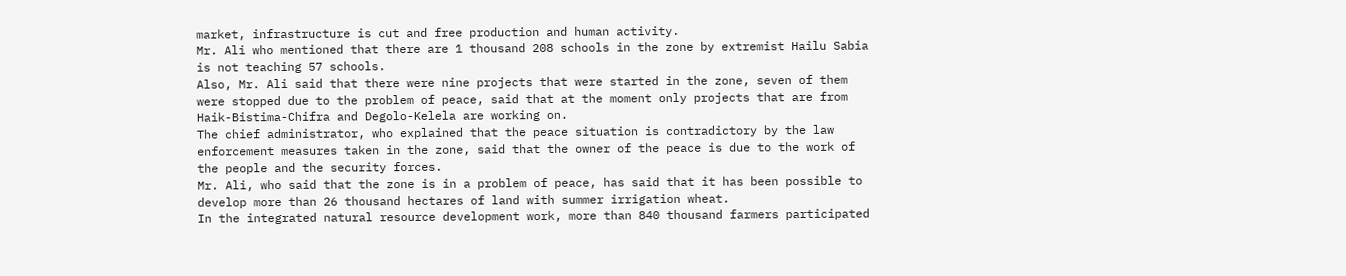market, infrastructure is cut and free production and human activity.
Mr. Ali who mentioned that there are 1 thousand 208 schools in the zone by extremist Hailu Sabia is not teaching 57 schools.
Also, Mr. Ali said that there were nine projects that were started in the zone, seven of them were stopped due to the problem of peace, said that at the moment only projects that are from Haik-Bistima-Chifra and Degolo-Kelela are working on.
The chief administrator, who explained that the peace situation is contradictory by the law enforcement measures taken in the zone, said that the owner of the peace is due to the work of the people and the security forces.
Mr. Ali, who said that the zone is in a problem of peace, has said that it has been possible to develop more than 26 thousand hectares of land with summer irrigation wheat.
In the integrated natural resource development work, more than 840 thousand farmers participated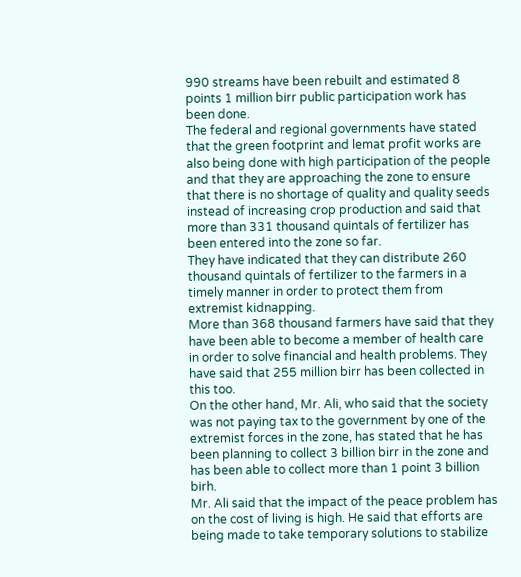990 streams have been rebuilt and estimated 8 points 1 million birr public participation work has been done.
The federal and regional governments have stated that the green footprint and lemat profit works are also being done with high participation of the people and that they are approaching the zone to ensure that there is no shortage of quality and quality seeds instead of increasing crop production and said that more than 331 thousand quintals of fertilizer has been entered into the zone so far.
They have indicated that they can distribute 260 thousand quintals of fertilizer to the farmers in a timely manner in order to protect them from extremist kidnapping.
More than 368 thousand farmers have said that they have been able to become a member of health care in order to solve financial and health problems. They have said that 255 million birr has been collected in this too.
On the other hand, Mr. Ali, who said that the society was not paying tax to the government by one of the extremist forces in the zone, has stated that he has been planning to collect 3 billion birr in the zone and has been able to collect more than 1 point 3 billion birh.
Mr. Ali said that the impact of the peace problem has on the cost of living is high. He said that efforts are being made to take temporary solutions to stabilize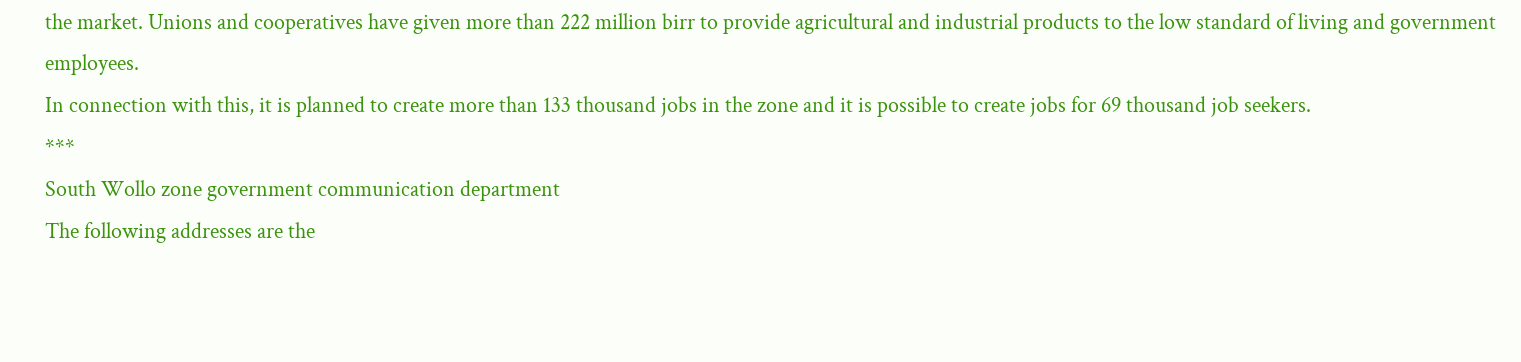the market. Unions and cooperatives have given more than 222 million birr to provide agricultural and industrial products to the low standard of living and government employees.
In connection with this, it is planned to create more than 133 thousand jobs in the zone and it is possible to create jobs for 69 thousand job seekers.
***
South Wollo zone government communication department
The following addresses are the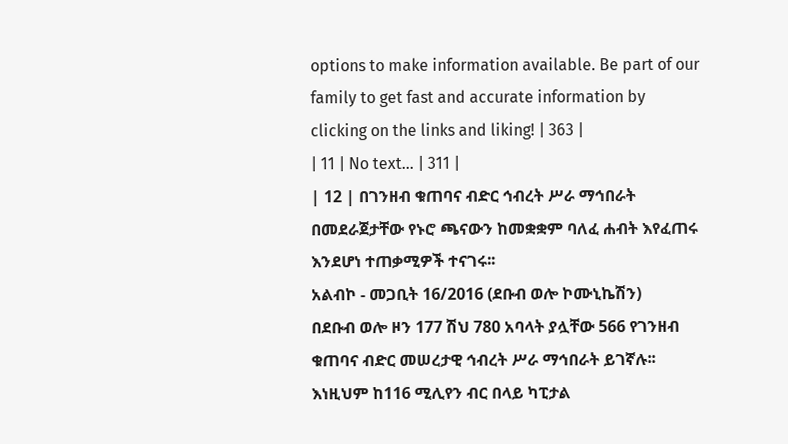options to make information available. Be part of our family to get fast and accurate information by clicking on the links and liking! | 363 |
| 11 | No text... | 311 |
| 12 | በገንዘብ ቁጠባና ብድር ኅብረት ሥራ ማኅበራት በመደራጀታቸው የኑሮ ጫናውን ከመቋቋም ባለፈ ሐብት እየፈጠሩ እንደሆነ ተጠቃሚዎች ተናገሩ፡፡
አልብኮ - መጋቢት 16/2016 (ደቡብ ወሎ ኮሙኒኬሽን)
በደቡብ ወሎ ዞን 177 ሽህ 780 አባላት ያሏቸው 566 የገንዘብ ቁጠባና ብድር መሠረታዊ ኅብረት ሥራ ማኅበራት ይገኛሉ፡፡ እነዚህም ከ116 ሚሊየን ብር በላይ ካፒታል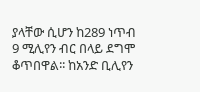ያላቸው ሲሆን ከ289 ነጥብ 9 ሚሊየን ብር በላይ ደግሞ ቆጥበዋል፡፡ ከአንድ ቢሊየን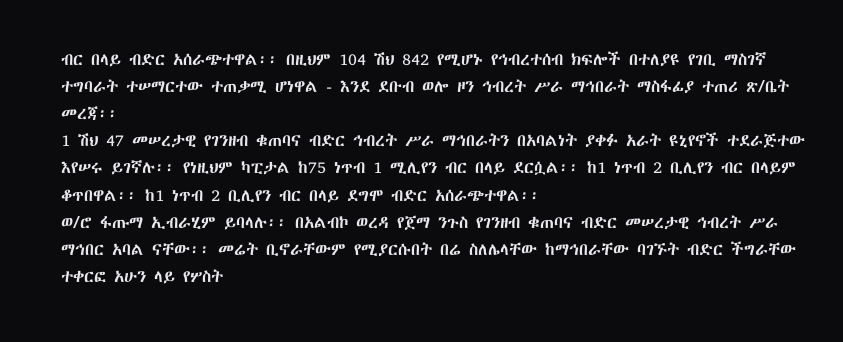ብር በላይ ብድር አሰራጭተዋል፡፡ በዚህም 104 ሽህ 842 የሚሆኑ የኅብረተሰብ ክፍሎች በተለያዩ የገቢ ማስገኛ ተግባራት ተሠማርተው ተጠቃሚ ሆነዋል - እንደ ደቡብ ወሎ ዞን ኅብረት ሥራ ማኅበራት ማስፋፊያ ተጠሪ ጽ/ቤት መረጃ፡፡
1 ሽህ 47 መሠረታዊ የገንዘብ ቁጠባና ብድር ኅብረት ሥራ ማኅበራትን በአባልነት ያቀፉ አራት ዩኒየኖች ተደራጅተው እየሠሩ ይገኛሉ፡፡ የነዚህም ካፒታል ከ75 ነጥብ 1 ሚሊየን ብር በላይ ደርሷል፡፡ ከ1 ነጥብ 2 ቢሊየን ብር በላይም ቆጥበዋል፡፡ ከ1 ነጥብ 2 ቢሊየን ብር በላይ ደግሞ ብድር አሰራጭተዋል፡፡
ወ/ሮ ፋጡማ ኢብራሂም ይባላሉ፡፡ በአልብኮ ወረዳ የጀማ ንጉስ የገንዘብ ቁጠባና ብድር መሠረታዊ ኅብረት ሥራ ማኅበር አባል ናቸው፡፡ መሬት ቢኖራቸውም የሚያርሱበት በሬ ስለሌላቸው ከማኅበራቸው ባገኙት ብድር ችግራቸው ተቀርፎ አሁን ላይ የሦስት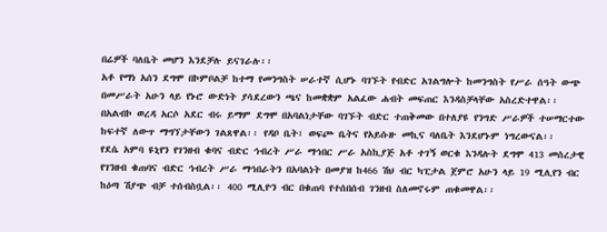በሬዎች ባለቤት መሆን እንደቻሉ ይናገራሉ፡፡
አቶ የማነ አሰን ደግሞ በኮምቦልቻ ከተማ የመንግስት ሠራተኛ ሲሆኑ ባገኙት የብድር አገልግሎት ከመንግስት የሥራ ሰዓት ውጭ በመሥራት አሁን ላይ የኑሮ ውድነት ያሳደረውን ጫና ከመቋቋም አልፈው ሐብት መፍጠር እንዳስቻላቸው አስረድተዋል፡፡
በአልብኮ ወረዳ አርሶ አደር ብሩ ይማም ደግሞ በአባልነታቸው ባገኙት ብድር ተጠቅመው በተለያዩ የንግድ ሥራዎች ተሠማርተው ከፍተኛ ለውጥ ማግኘታቸውን ገልጸዋል፡፡ የዳቦ ቤት፣ ወፍጮ ቤትና የአይሱዙ መኪና ባለቤት እንደሆኑም ነግረውናል፡፡
የደሴ አምባ ዩኒየን የገንዘብ ቁባና ብድር ኅብረት ሥራ ማኅበር ሥራ አስኪያጅ አቶ ተገኝ ወርቁ እንዳሉት ደግሞ 413 መሰረታዊ የገንዘብ ቁጠባና ብድር ኅብረት ሥራ ማኅበራትን በአባልነት በመያዝ ከ466 ሽህ ብር ካፒታል ጀምሮ አሁን ላይ 19 ሚሊየን ብር ከዕጣ ሽያጭ ብቻ ተሰብስቧል፡፡ 400 ሚሊዮን ብር በቁጠባ የተሰበሰብ ገንዘብ ስለመኖሩም ጠቁመዋል፡፡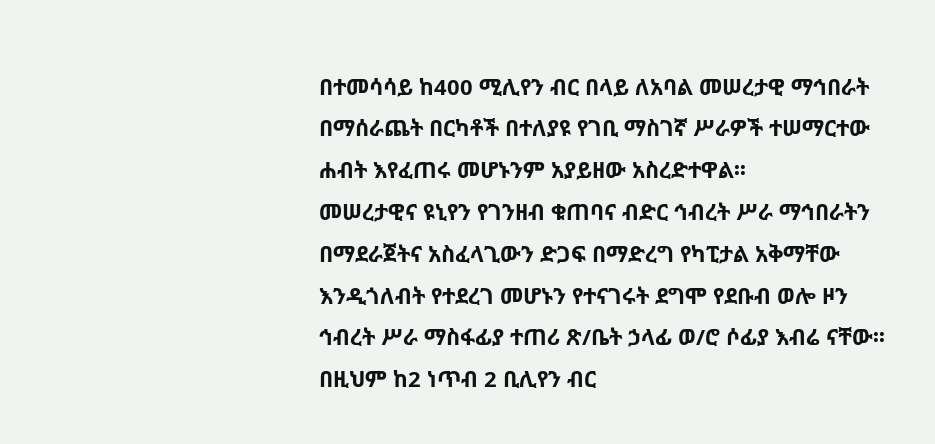በተመሳሳይ ከ400 ሚሊየን ብር በላይ ለአባል መሠረታዊ ማኅበራት በማሰራጨት በርካቶች በተለያዩ የገቢ ማስገኛ ሥራዎች ተሠማርተው ሐብት እየፈጠሩ መሆኑንም አያይዘው አስረድተዋል፡፡
መሠረታዊና ዩኒየን የገንዘብ ቁጠባና ብድር ኅብረት ሥራ ማኅበራትን በማደራጀትና አስፈላጊውን ድጋፍ በማድረግ የካፒታል አቅማቸው እንዲጎለብት የተደረገ መሆኑን የተናገሩት ደግሞ የደቡብ ወሎ ዞን ኅብረት ሥራ ማስፋፊያ ተጠሪ ጽ/ቤት ኃላፊ ወ/ሮ ሶፊያ እብሬ ናቸው፡፡ በዚህም ከ2 ነጥብ 2 ቢሊየን ብር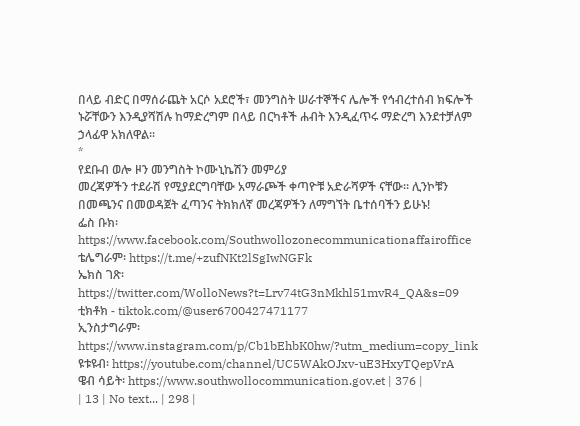በላይ ብድር በማሰራጨት አርሶ አደሮች፣ መንግስት ሠራተኞችና ሌሎች የኅብረተሰብ ክፍሎች ኑሯቸውን እንዲያሻሽሉ ከማድረግም በላይ በርካቶች ሐብት እንዲፈጥሩ ማድረግ እንደተቻለም ኃላፊዋ አክለዋል፡፡
*
የደቡብ ወሎ ዞን መንግስት ኮሙኒኬሽን መምሪያ
መረጃዎችን ተደራሽ የሚያደርግባቸው አማራጮች ቀጣዮቹ አድራሻዎች ናቸው። ሊንኮቹን በመጫንና በመወዳጀት ፈጣንና ትክክለኛ መረጃዎችን ለማግኘት ቤተሰባችን ይሁኑ!
ፌስ ቡክ፡ https://www.facebook.com/Southwollozonecommunicationaffairoffice
ቴሌግራም፡ https://t.me/+zufNKt2lSgIwNGFk
ኤክስ ገጽ፡ https://twitter.com/WolloNews?t=Lrv74tG3nMkhl51mvR4_QA&s=09
ቲክቶክ - tiktok.com/@user6700427471177
ኢንስታግራም፡ https://www.instagram.com/p/Cb1bEhbK0hw/?utm_medium=copy_link
ዩቱዩብ፡ https://youtube.com/channel/UC5WAkOJxv-uE3HxyTQepVrA
ዌብ ሳይት፡ https://www.southwollocommunication.gov.et | 376 |
| 13 | No text... | 298 |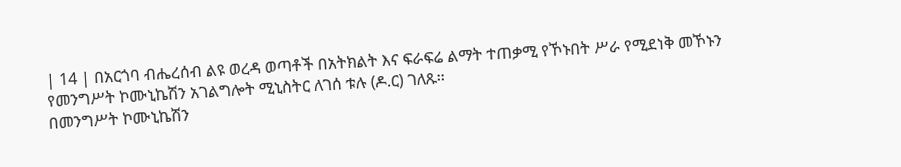| 14 | በአርጎባ ብሔረሰብ ልዩ ወረዳ ወጣቶች በአትክልት እና ፍራፍሬ ልማት ተጠቃሚ የኾኑበት ሥራ የሚደነቅ መኾኑን የመንግሥት ኮሙኒኬሽን አገልግሎት ሚኒስትር ለገሰ ቱሉ (ዶ.ር) ገለጹ፡፡
በመንግሥት ኮሙኒኬሽን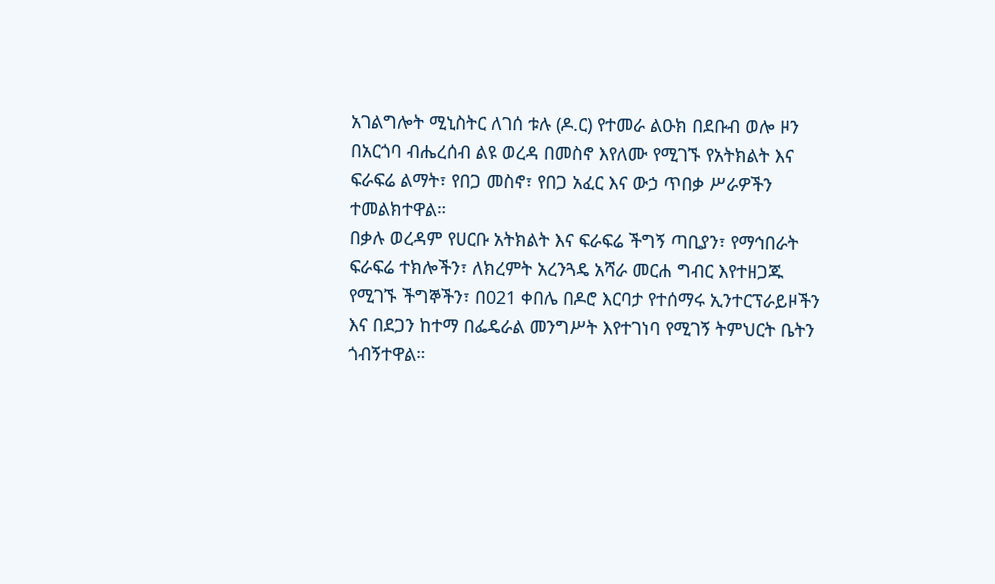አገልግሎት ሚኒስትር ለገሰ ቱሉ (ዶ.ር) የተመራ ልዑክ በደቡብ ወሎ ዞን በአርጎባ ብሔረሰብ ልዩ ወረዳ በመስኖ እየለሙ የሚገኙ የአትክልት እና ፍራፍሬ ልማት፣ የበጋ መስኖ፣ የበጋ አፈር እና ውኃ ጥበቃ ሥራዎችን ተመልክተዋል።
በቃሉ ወረዳም የሀርቡ አትክልት እና ፍራፍሬ ችግኝ ጣቢያን፣ የማኅበራት ፍራፍሬ ተክሎችን፣ ለክረምት አረንጓዴ አሻራ መርሐ ግብር እየተዘጋጁ የሚገኙ ችግኞችን፣ በ021 ቀበሌ በዶሮ እርባታ የተሰማሩ ኢንተርፕራይዞችን እና በደጋን ከተማ በፌዴራል መንግሥት እየተገነባ የሚገኝ ትምህርት ቤትን ጎብኝተዋል።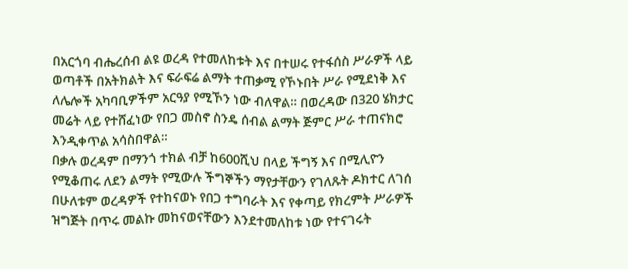በአርጎባ ብሔረሰብ ልዩ ወረዳ የተመለከቱት እና በተሠሩ የተፋሰስ ሥራዎች ላይ ወጣቶች በአትክልት እና ፍራፍሬ ልማት ተጠቃሚ የኾኑበት ሥራ የሚደነቅ እና ለሌሎች አካባቢዎችም አርዓያ የሚኾን ነው ብለዋል። በወረዳው በ320 ሄክታር መሬት ላይ የተሸፈነው የበጋ መስኖ ስንዴ ሰብል ልማት ጅምር ሥራ ተጠናክሮ እንዲቀጥል አሳስበዋል።
በቃሉ ወረዳም በማንጎ ተክል ብቻ ከ600ሺህ በላይ ችግኝ እና በሚሊዮን የሚቆጠሩ ለደን ልማት የሚውሉ ችግኞችን ማየታቸውን የገለጹት ዶክተር ለገሰ በሁለቱም ወረዳዎች የተከናወኑ የበጋ ተግባራት እና የቀጣይ የክረምት ሥራዎች ዝግጅት በጥሩ መልኩ መከናወናቸውን እንደተመለከቱ ነው የተናገሩት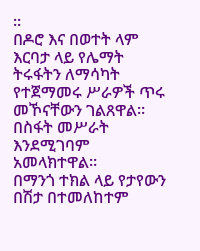።
በዶሮ እና በወተት ላም እርባታ ላይ የሌማት ትሩፋትን ለማሳካት የተጀማመሩ ሥራዎች ጥሩ መኾናቸውን ገልጸዋል። በስፋት መሥራት እንደሚገባም አመላክተዋል።
በማንጎ ተክል ላይ የታየውን በሽታ በተመለከተም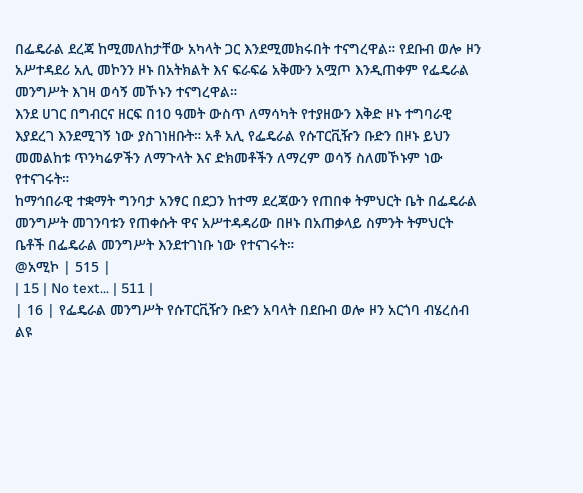በፌዴራል ደረጃ ከሚመለከታቸው አካላት ጋር እንደሚመክሩበት ተናግረዋል። የደቡብ ወሎ ዞን አሥተዳደሪ አሊ መኮንን ዞኑ በአትክልት እና ፍራፍሬ አቅሙን አሟጦ እንዲጠቀም የፌዴራል መንግሥት እገዛ ወሳኝ መኾኑን ተናግረዋል።
እንደ ሀገር በግብርና ዘርፍ በ10 ዓመት ውስጥ ለማሳካት የተያዘውን እቅድ ዞኑ ተግባራዊ እያደረገ እንደሚገኝ ነው ያስገነዘቡት። አቶ አሊ የፌዴራል የሱፐርቪዥን ቡድን በዞኑ ይህን መመልከቱ ጥንካሬዎችን ለማጉላት እና ድክመቶችን ለማረም ወሳኝ ስለመኾኑም ነው የተናገሩት።
ከማኅበራዊ ተቋማት ግንባታ አንፃር በደጋን ከተማ ደረጃውን የጠበቀ ትምህርት ቤት በፌዴራል መንግሥት መገንባቱን የጠቀሱት ዋና አሥተዳዳሪው በዞኑ በአጠቃላይ ስምንት ትምህርት ቤቶች በፌዴራል መንግሥት እንደተገነቡ ነው የተናገሩት።
@አሚኮ | 515 |
| 15 | No text... | 511 |
| 16 | የፌዴራል መንግሥት የሱፐርቪዥን ቡድን አባላት በደቡብ ወሎ ዞን አርጎባ ብሄረሰብ ልዩ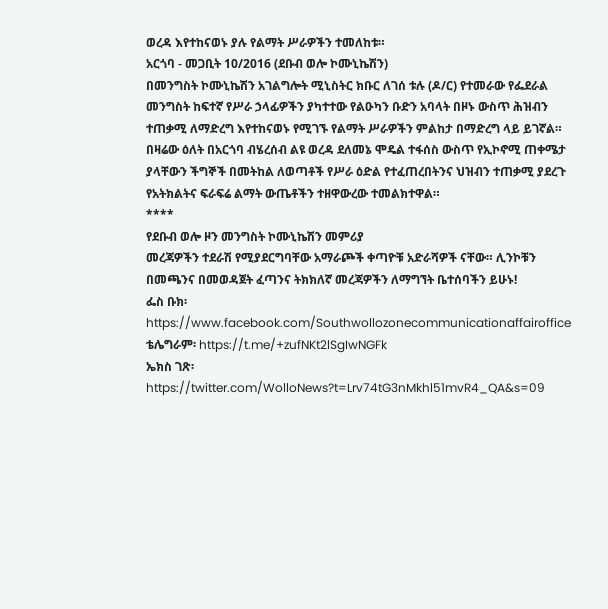ወረዳ እየተከናወኑ ያሉ የልማት ሥራዎችን ተመለከቱ።
አርጎባ - መጋቢት 10/2016 (ደቡብ ወሎ ኮሙኒኬሽን)
በመንግስት ኮሙኒኬሽን አገልግሎት ሚኒስትር ክቡር ለገሰ ቱሉ (ዶ/ር) የተመራው የፌደራል መንግስት ከፍተኛ የሥራ ኃላፊዎችን ያካተተው የልዑካን ቡድን አባላት በዞኑ ውስጥ ሕዝብን ተጠቃሚ ለማድረግ እየተከናወኑ የሚገኙ የልማት ሥራዎችን ምልከታ በማድረግ ላይ ይገኛል።
በዛሬው ዕለት በአርጎባ ብሄረሰብ ልዩ ወረዳ ደለመኔ ሞዴል ተፋሰስ ውስጥ የኢኮኖሚ ጠቀሜታ ያላቸውን ችግኞች በመትከል ለወጣቶች የሥራ ዕድል የተፈጠረበትንና ህዝብን ተጠቃሚ ያደረጉ የአትክልትና ፍራፍሬ ልማት ውጤቶችን ተዘዋውረው ተመልክተዋል።
****
የደቡብ ወሎ ዞን መንግስት ኮሙኒኬሽን መምሪያ
መረጃዎችን ተደራሽ የሚያደርግባቸው አማራጮች ቀጣዮቹ አድራሻዎች ናቸው። ሊንኮቹን በመጫንና በመወዳጀት ፈጣንና ትክክለኛ መረጃዎችን ለማግኘት ቤተሰባችን ይሁኑ!
ፌስ ቡክ፡ https://www.facebook.com/Southwollozonecommunicationaffairoffice
ቴሌግራም፡ https://t.me/+zufNKt2lSgIwNGFk
ኤክስ ገጽ፡ https://twitter.com/WolloNews?t=Lrv74tG3nMkhl51mvR4_QA&s=09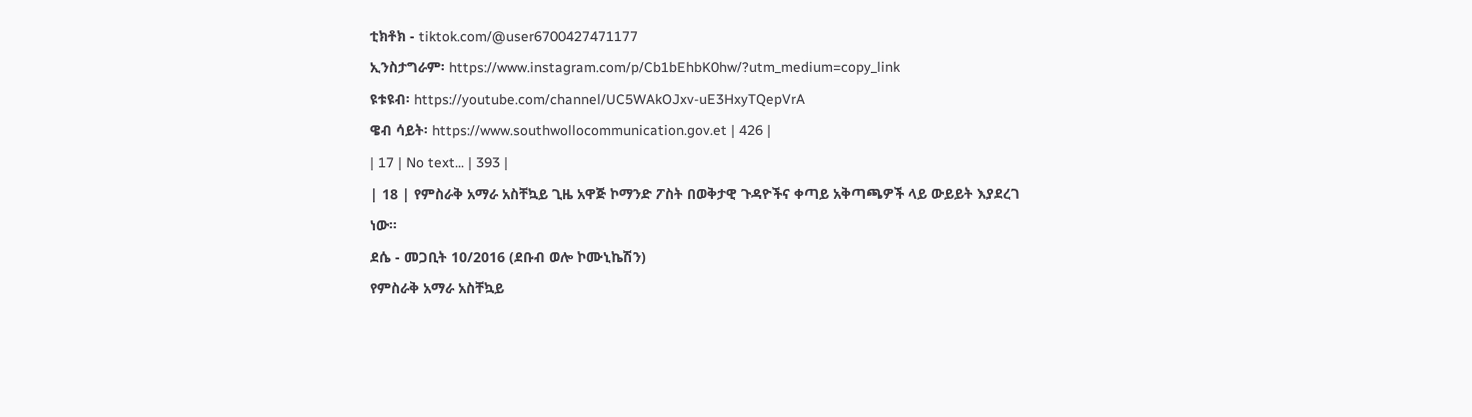ቲክቶክ - tiktok.com/@user6700427471177
ኢንስታግራም፡ https://www.instagram.com/p/Cb1bEhbK0hw/?utm_medium=copy_link
ዩቱዩብ፡ https://youtube.com/channel/UC5WAkOJxv-uE3HxyTQepVrA
ዌብ ሳይት፡ https://www.southwollocommunication.gov.et | 426 |
| 17 | No text... | 393 |
| 18 | የምስራቅ አማራ አስቸኳይ ጊዜ አዋጅ ኮማንድ ፖስት በወቅታዊ ጉዳዮችና ቀጣይ አቅጣጫዎች ላይ ውይይት እያደረገ ነው።
ደሴ - መጋቢት 10/2016 (ደቡብ ወሎ ኮሙኒኬሽን)
የምስራቅ አማራ አስቸኳይ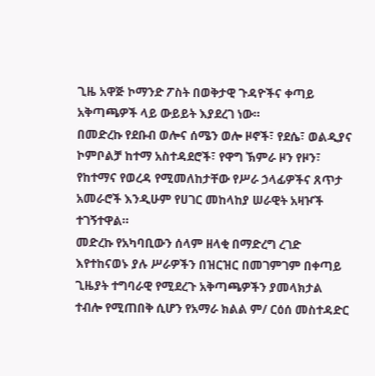ጊዜ አዋጅ ኮማንድ ፖስት በወቅታዊ ጉዳዮችና ቀጣይ አቅጣጫዎች ላይ ውይይት እያደረገ ነው።
በመድረኩ የደቡብ ወሎና ሰሜን ወሎ ዞኖች፣ የደሴ፣ ወልዲያና ኮምቦልቻ ከተማ አስተዳደሮች፣ የዋግ ኽምራ ዞን የዞን፣ የከተማና የወረዳ የሚመለከታቸው የሥራ ኃላፊዎችና ጸጥታ አመራሮች እንዲሁም የሀገር መከላከያ ሠራዊት አዛዦች ተገኝተዋል።
መድረኩ የአካባቢውን ሰላም ዘላቂ በማድረግ ረገድ እየተከናወኑ ያሉ ሥራዎችን በዝርዝር በመገምገም በቀጣይ ጊዜያት ተግባራዊ የሚደረጉ አቅጣጫዎችን ያመላክታል ተብሎ የሚጠበቅ ሲሆን የአማራ ክልል ም/ ርዕሰ መስተዳድር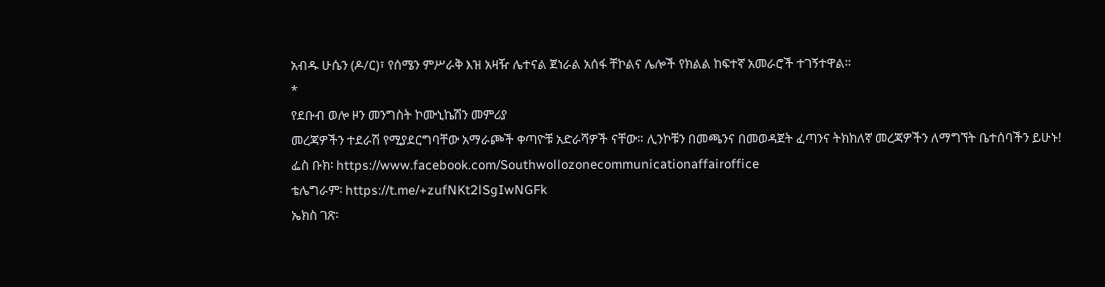አብዱ ሁሴን (ዶ/ር)፣ የሰሜን ምሥራቅ እዝ አዛዥ ሌተናል ጀነራል አሰፋ ቸኮልና ሌሎች የክልል ከፍተኛ አመራሮች ተገኝተዋል።
*
የደቡብ ወሎ ዞን መንግስት ኮሙኒኬሽን መምሪያ
መረጃዎችን ተደራሽ የሚያደርግባቸው አማራጮች ቀጣዮቹ አድራሻዎች ናቸው። ሊንኮቹን በመጫንና በመወዳጀት ፈጣንና ትክክለኛ መረጃዎችን ለማግኘት ቤተሰባችን ይሁኑ!
ፌስ ቡክ፡ https://www.facebook.com/Southwollozonecommunicationaffairoffice
ቴሌግራም፡ https://t.me/+zufNKt2lSgIwNGFk
ኤክስ ገጽ፡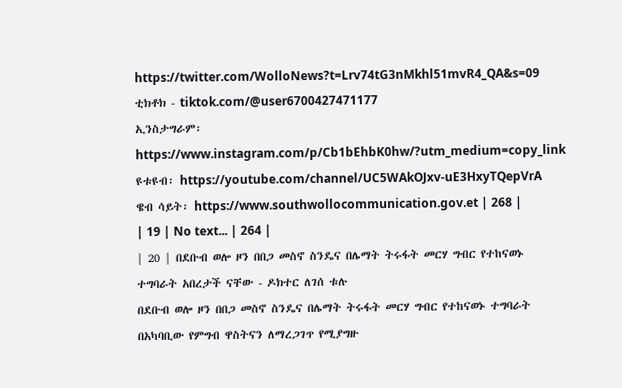https://twitter.com/WolloNews?t=Lrv74tG3nMkhl51mvR4_QA&s=09
ቲክቶክ - tiktok.com/@user6700427471177
ኢንስታግራም፡ https://www.instagram.com/p/Cb1bEhbK0hw/?utm_medium=copy_link
ዩቱዩብ፡ https://youtube.com/channel/UC5WAkOJxv-uE3HxyTQepVrA
ዌብ ሳይት፡ https://www.southwollocommunication.gov.et | 268 |
| 19 | No text... | 264 |
| 20 | በደቡብ ወሎ ዞን በበጋ መስኖ ስንዴና በሌማት ትሩፋት መርሃ ግብር የተከናወኑ ተግባራት አበረታች ናቸው - ዶክተር ለገሰ ቱሉ
በደቡብ ወሎ ዞን በበጋ መስኖ ስንዴና በሌማት ትሩፋት መርሃ ግብር የተከናወኑ ተግባራት በአካባቢው የምግብ ዋስትናን ለማረጋገጥ የሚያግዙ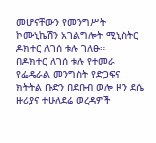መሆናቸውን የመንግሥት ኮሙኒኬሽን አገልግሎት ሚኒስትር ዶክተር ለገሰ ቱሉ ገለፁ።
በዶክተር ለገሰ ቱሉ የተመራ የፌዴራል መንግስት የድጋፍና ክትትል ቡድን በደቡብ ወሎ ዞን ደሴ ዙሪያና ተሁለደሬ ወረዳዎች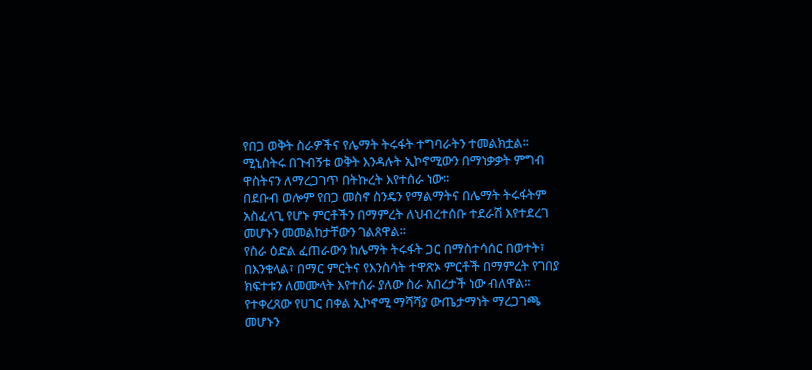የበጋ ወቅት ስራዎችና የሌማት ትሩፋት ተግባራትን ተመልክቷል።
ሚኒስትሩ በጉብኝቱ ወቅት እንዳሉት ኢኮኖሚውን በማነቃቃት ምግብ ዋስትናን ለማረጋገጥ በትኩረት እየተሰራ ነው።
በደቡብ ወሎም የበጋ መስኖ ስንዴን የማልማትና በሌማት ትሩፋትም አስፈላጊ የሆኑ ምርቶችን በማምረት ለህብረተሰቡ ተደራሽ እየተደረገ መሆኑን መመልከታቸውን ገልጸዋል።
የስራ ዕድል ፈጠራውን ከሌማት ትሩፋት ጋር በማስተሳሰር በወተት፣ በእንቁላል፣ በማር ምርትና የእንስሳት ተዋጽኦ ምርቶች በማምረት የገበያ ክፍተቱን ለመሙላት እየተሰራ ያለው ስራ አበረታች ነው ብለዋል።
የተቀረጸው የሀገር በቀል ኢኮኖሚ ማሻሻያ ውጤታማነት ማረጋገጫ መሆኑን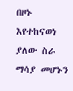በዞኑ እየተከናወነ ያለው ስራ ማሳያ መሆኑን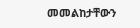መመልከታቸውን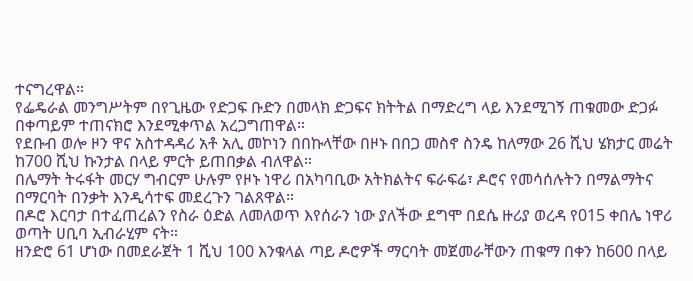ተናግረዋል።
የፌዴራል መንግሥትም በየጊዜው የድጋፍ ቡድን በመላክ ድጋፍና ክትትል በማድረግ ላይ እንደሚገኝ ጠቁመው ድጋፉ በቀጣይም ተጠናክሮ እንደሚቀጥል አረጋግጠዋል።
የደቡብ ወሎ ዞን ዋና አስተዳዳሪ አቶ አሊ መኮነን በበኩላቸው በዞኑ በበጋ መስኖ ስንዴ ከለማው 26 ሺህ ሄክታር መሬት ከ700 ሺህ ኩንታል በላይ ምርት ይጠበቃል ብለዋል።
በሌማት ትሩፋት መርሃ ግብርም ሁሉም የዞኑ ነዋሪ በአካባቢው አትክልትና ፍራፍሬ፣ ዶሮና የመሳሰሉትን በማልማትና በማርባት በንቃት እንዲሳተፍ መደረጉን ገልጸዋል።
በዶሮ እርባታ በተፈጠረልን የስራ ዕድል ለመለወጥ እየሰራን ነው ያለችው ደግሞ በደሴ ዙሪያ ወረዳ የ015 ቀበሌ ነዋሪ ወጣት ሀቢባ ኢብራሂም ናት።
ዘንድሮ 61 ሆነው በመደራጀት 1 ሺህ 100 እንቁላል ጣይ ዶሮዎች ማርባት መጀመራቸውን ጠቁማ በቀን ከ600 በላይ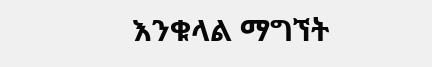እንቁላል ማግኘት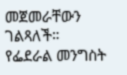መጀመራቸውን ገልጻለች።
የፌደራል መንግስት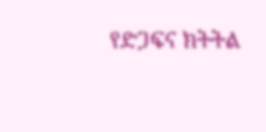የድጋፍና ክትትል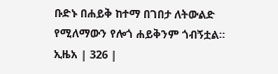ቡድኑ በሐይቅ ከተማ በገበታ ለትውልድ የሚለማውን የሎጎ ሐይቅንም ጎብኝቷል።
ኢዜአ | 326 |